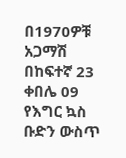በ1970ዎቹ አጋማሽ በከፍተኛ 23 ቀበሌ 09 የእግር ኳስ ቡድን ውስጥ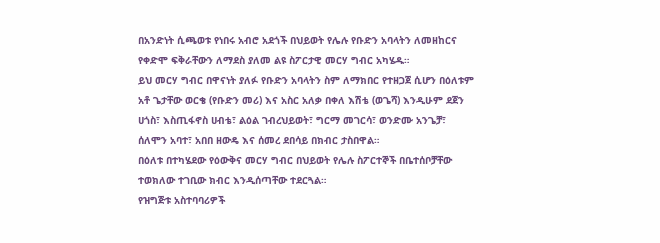በአንድነት ሲጫወቱ የነበሩ አብሮ አደጎች በህይወት የሌሉ የቡድን አባላትን ለመዘከርና የቀድሞ ፍቅራቸውን ለማደስ ያለመ ልዩ ስፖርታዊ መርሃ ግብር አካሄዱ።
ይህ መርሃ ግብር በዋናነት ያለፉ የቡድን አባላትን ስም ለማክበር የተዘጋጀ ሲሆን በዕለቱም አቶ ጌታቸው ወርቄ (የቡድን መሪ) እና አስር አለቃ በቀለ እሽቴ (ወጌሻ) እንዲሁም ደጀን ሀጎስ፣ እስጢፋኖስ ሀብቴ፣ ልዕል ገብረህይወት፣ ግርማ መገርሳ፣ ወንድሙ አንጌቻ፣ ሰለሞን አባተ፣ አበበ ዘውዴ እና ሰመረ ደበሳይ በክብር ታስበዋል።
በዕለቱ በተካሄደው የዕውቅና መርሃ ግብር በህይወት የሌሉ ስፖርተኞች በቤተሰቦቻቸው ተወክለው ተገቢው ክብር እንዲሰጣቸው ተደርጓል።
የዝግጅቱ አስተባባሪዎች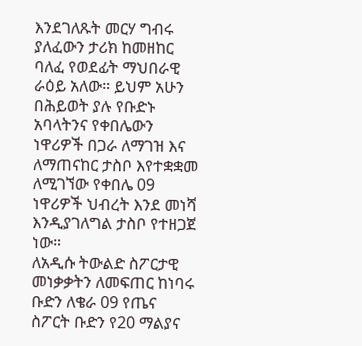እንደገለጹት መርሃ ግብሩ ያለፈውን ታሪክ ከመዘከር ባለፈ የወደፊት ማህበራዊ ራዕይ አለው። ይህም አሁን በሕይወት ያሉ የቡድኑ አባላትንና የቀበሌውን ነዋሪዎች በጋራ ለማገዝ እና ለማጠናከር ታስቦ እየተቋቋመ ለሚገኘው የቀበሌ 09 ነዋሪዎች ህብረት እንደ መነሻ እንዲያገለግል ታስቦ የተዘጋጀ ነው።
ለአዲሱ ትውልድ ስፖርታዊ መነቃቃትን ለመፍጠር ከነባሩ ቡድን ለቄራ 09 የጤና ስፖርት ቡድን የ20 ማልያና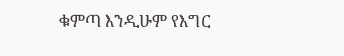ቁምጣ እንዲሁም የእግር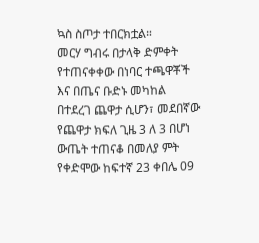ኳስ ስጦታ ተበርክቷል።
መርሃ ግብሩ በታላቅ ድምቀት የተጠናቀቀው በነባር ተጫዋቾች እና በጤና ቡድኑ መካከል በተደረገ ጨዋታ ሲሆን፣ መደበኛው የጨዋታ ክፍለ ጊዜ 3 ለ 3 በሆነ ውጤት ተጠናቆ በመለያ ምት የቀድሞው ከፍተኛ 23 ቀበሌ 09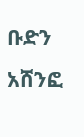ቡድን አሸንፎ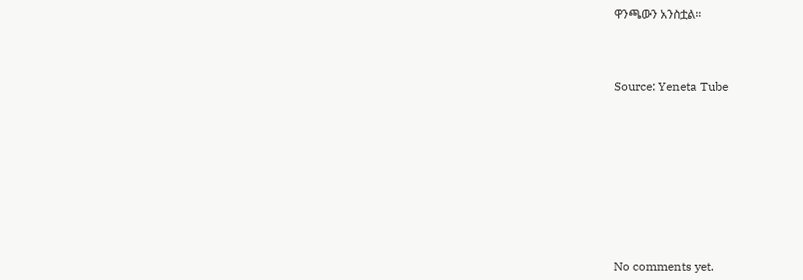ዋንጫውን አንስቷል።



Source: Yeneta Tube









No comments yet.